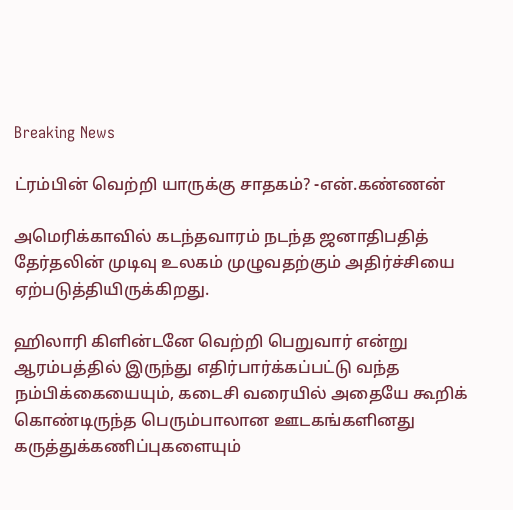Breaking News

ட்ரம்பின் வெற்றி யாருக்கு சாதகம்? -என்.கண்ணன்

அமெரிக்காவில் கடந்தவாரம் நடந்த ஜனாதிபதித்
தேர்தலின் முடிவு உலகம் முழுவதற்கும் அதிர்ச்சியை ஏற்படுத்தியிருக்கிறது.

ஹிலாரி கிளின்டனே வெற்றி பெறுவார் என்று ஆரம்பத்தில் இருந்து எதிர்பார்க்கப்பட்டு வந்த நம்பிக்கையையும், கடைசி வரையில் அதையே கூறிக் கொண்டிருந்த பெரும்பாலான ஊடகங்களினது கருத்துக்கணிப்புகளையும்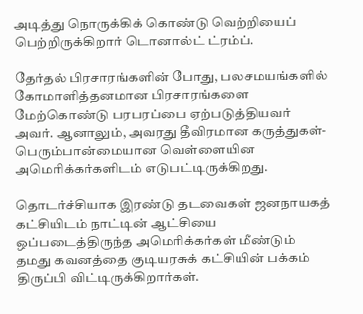அடித்து நொருக்கிக் கொண்டு வெற்றியைப் பெற்றிருக்கிறார் டொனால்ட் ட்ரம்ப்.

தேர்தல் பிரசாரங்களின் போது, பலசமயங்களில் கோமாளித்தனமான பிரசாரங்களை மேற்கொண்டு பரபரப்பை ஏற்படுத்தியவர் அவர். ஆனாலும், அவரது தீவிரமான கருத்துகள்- பெரும்பான்மையான வெள்ளையின அமெரிக்கர்களிடம் எடுபட்டிருக்கிறது.

தொடர்ச்சியாக இரண்டு தடவைகள் ஜனநாயகத் கட்சியிடம் நாட்டின் ஆட்சியை ஒப்படைத்திருந்த அமெரிக்கர்கள் மீண்டும் தமது கவனத்தை குடியரசுக் கட்சியின் பக்கம் திருப்பி விட்டிருக்கிறார்கள்.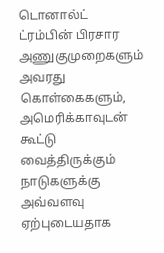டொனால்ட் ட்ரம்பின் பிரசார அணுகுமுறைகளும் அவரது கொள்கைகளும், அமெரிக்காவுடன் கூட்டு வைத்திருக்கும் நாடுகளுக்கு அவ்வளவு ஏற்புடையதாக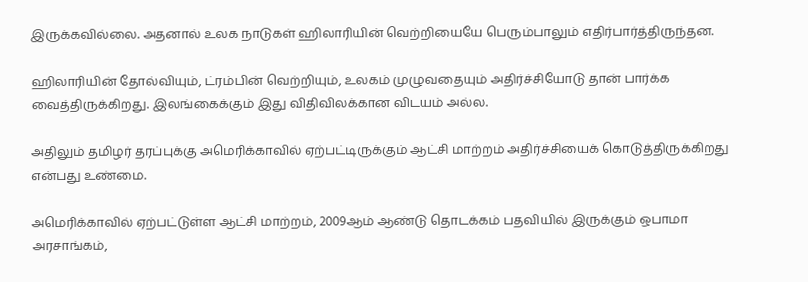இருக்கவில்லை. அதனால் உலக நாடுகள் ஹிலாரியின் வெற்றியையே பெரும்பாலும் எதிர்பார்த்திருந்தன.

ஹிலாரியின் தோல்வியும், ட்ரம்பின் வெற்றியும், உலகம் முழுவதையும் அதிர்ச்சியோடு தான் பார்க்க வைத்திருக்கிறது. இலங்கைக்கும் இது விதிவிலக்கான விடயம் அல்ல.

அதிலும் தமிழர் தரப்புக்கு அமெரிக்காவில் ஏற்பட்டிருக்கும் ஆட்சி மாற்றம் அதிர்ச்சியைக் கொடுத்திருக்கிறது என்பது உண்மை.

அமெரிக்காவில் ஏற்பட்டுள்ள ஆட்சி மாற்றம், 2009ஆம் ஆண்டு தொடக்கம் பதவியில் இருக்கும் ஒபாமா அரசாங்கம்,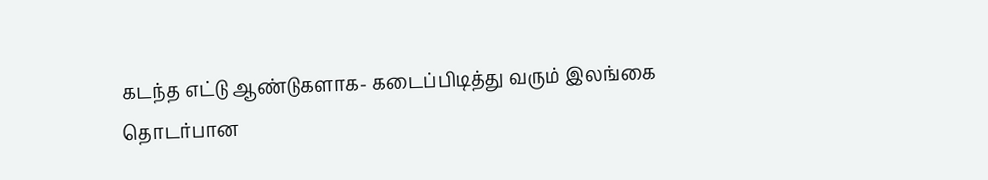கடந்த எட்டு ஆண்டுகளாக- கடைப்பிடித்து வரும் இலங்கை தொடர்பான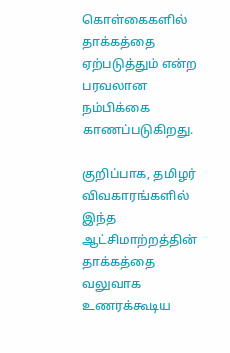கொள்கைகளில் தாக்கத்தை ஏற்படுத்தும் என்ற பரவலான நம்பிக்கை காணப்படுகிறது.

குறிப்பாக, தமிழர் விவகாரங்களில் இந்த ஆட்சிமாற்றத்தின் தாக்கத்தை வலுவாக உணரக்கூடிய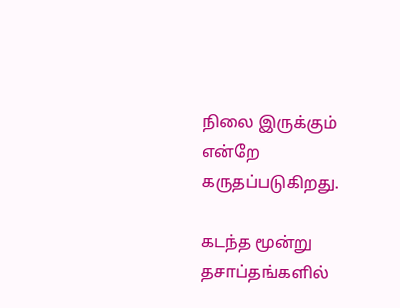நிலை இருக்கும் என்றே கருதப்படுகிறது.

கடந்த மூன்று தசாப்தங்களில்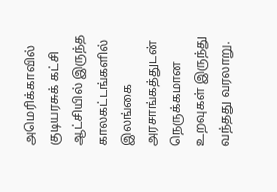அமெரிக்காவில் குடியரசுக் கட்சி ஆட்சியில் இருந்த காலகட்டங்களில் இலங்கை அரசாங்கத்துடன் நெருக்கமான உறவுகள் இருந்து வந்தது வரலாறு.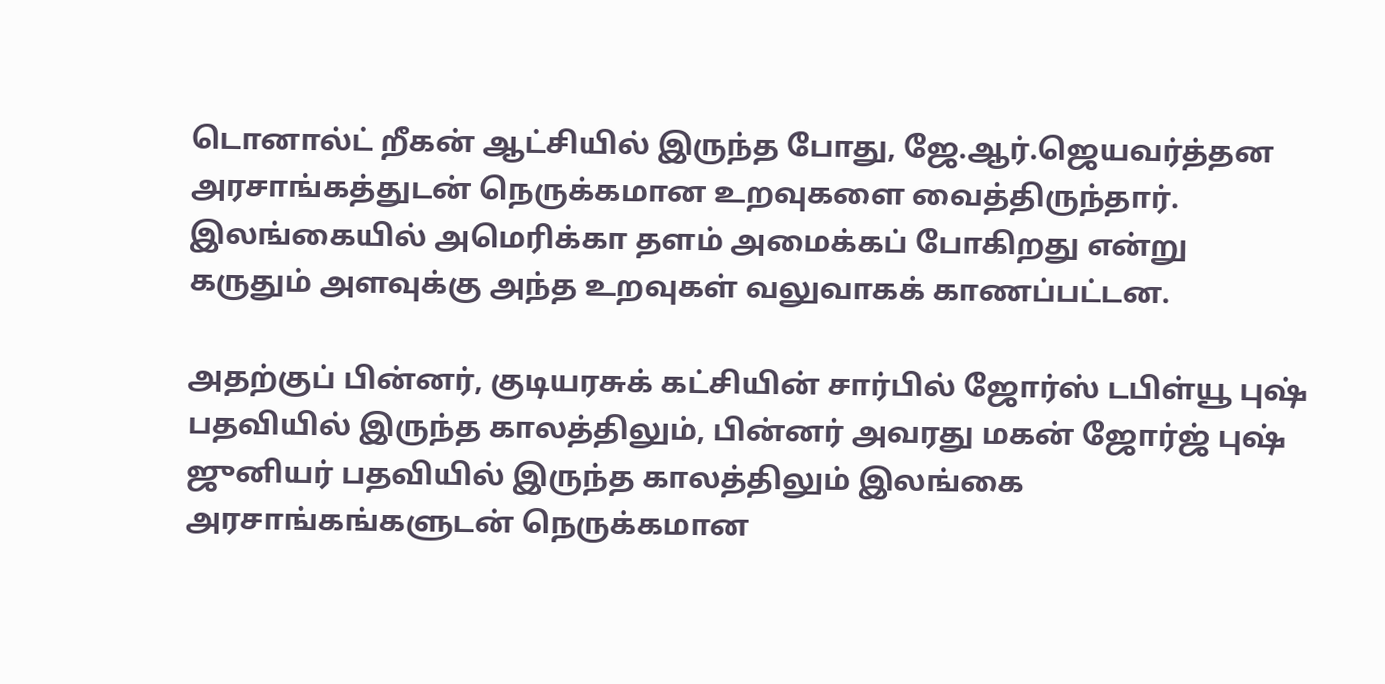டொனால்ட் றீகன் ஆட்சியில் இருந்த போது, ஜே.ஆர்.ஜெயவர்த்தன அரசாங்கத்துடன் நெருக்கமான உறவுகளை வைத்திருந்தார். இலங்கையில் அமெரிக்கா தளம் அமைக்கப் போகிறது என்று கருதும் அளவுக்கு அந்த உறவுகள் வலுவாகக் காணப்பட்டன.

அதற்குப் பின்னர், குடியரசுக் கட்சியின் சார்பில் ஜோர்ஸ் டபிள்யூ புஷ் பதவியில் இருந்த காலத்திலும், பின்னர் அவரது மகன் ஜோர்ஜ் புஷ் ஜுனியர் பதவியில் இருந்த காலத்திலும் இலங்கை அரசாங்கங்களுடன் நெருக்கமான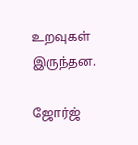உறவுகள் இருந்தன.

ஜோர்ஜ்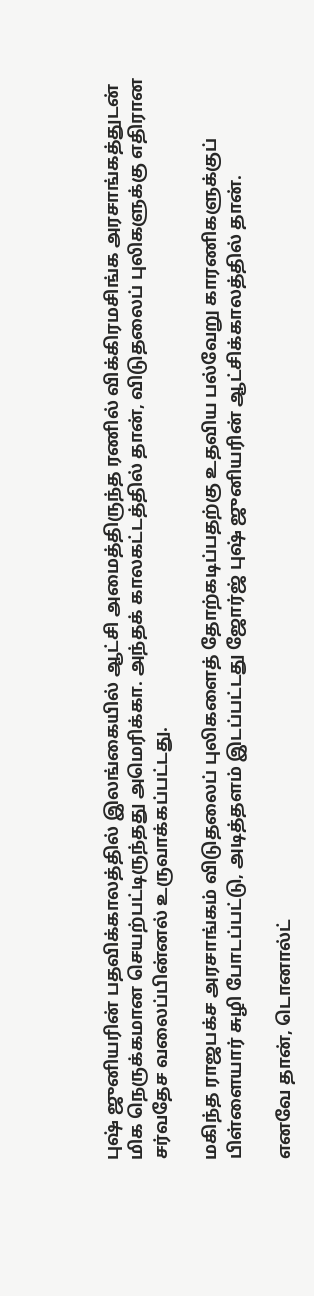புஷ் ஜுனியரின் பதவிக்காலத்தில் இலங்கையில் ஆட்சி அமைத்திருந்த ரணில் விக்கிரமசிங்க அரசாங்கத்துடன் மிக நெருக்கமான செயற்பட்டிருந்தது அமெரிக்கா. அந்தக் காலகட்டத்தில் தான், விடுதலைப் புலிகளுக்கு எதிரான சர்வதேச வலைப்பின்னல் உருவாக்கப்பட்டது.

மகிந்த ராஜபக்ச அரசாங்கம் விடுதலைப் புலிகளைத் தோற்கடிப்பதற்கு உதவிய பல்வேறு காரணிகளுக்குப் பிள்ளையார் சுழி போடப்பட்டு, அடித்தளம் இடப்பட்டது ஜோர்ஜ் புஷ் ஜுனியரின் ஆட்சிக்காலத்தில் தான்.

எனவே தான், டொனால்ட்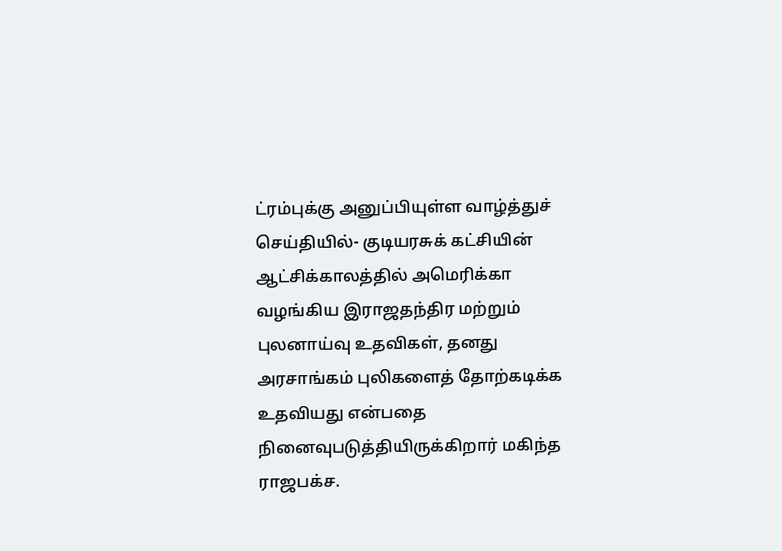ட்ரம்புக்கு அனுப்பியுள்ள வாழ்த்துச் செய்தியில்- குடியரசுக் கட்சியின் ஆட்சிக்காலத்தில் அமெரிக்கா வழங்கிய இராஜதந்திர மற்றும் புலனாய்வு உதவிகள், தனது அரசாங்கம் புலிகளைத் தோற்கடிக்க உதவியது என்பதை நினைவுபடுத்தியிருக்கிறார் மகிந்த ராஜபக்ச.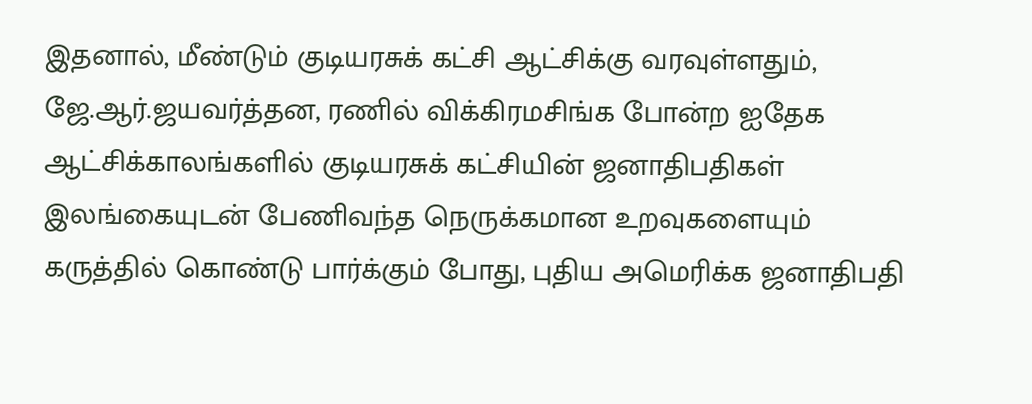இதனால், மீண்டும் குடியரசுக் கட்சி ஆட்சிக்கு வரவுள்ளதும், ஜே.ஆர்.ஜயவர்த்தன, ரணில் விக்கிரமசிங்க போன்ற ஐதேக ஆட்சிக்காலங்களில் குடியரசுக் கட்சியின் ஜனாதிபதிகள் இலங்கையுடன் பேணிவந்த நெருக்கமான உறவுகளையும் கருத்தில் கொண்டு பார்க்கும் போது, புதிய அமெரிக்க ஜனாதிபதி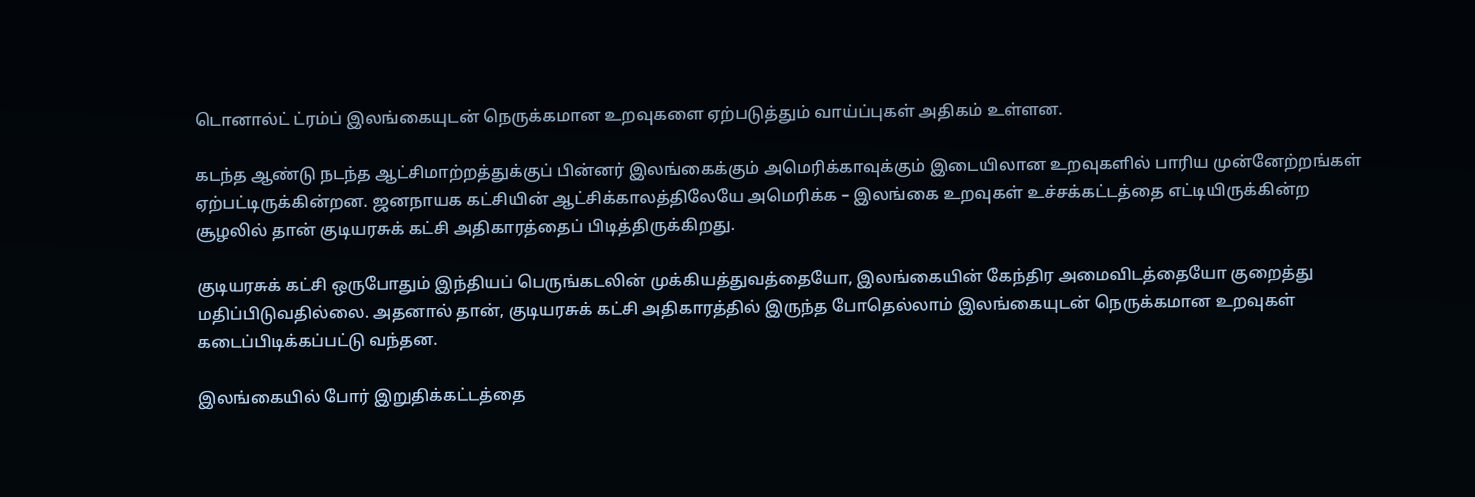டொனால்ட் ட்ரம்ப் இலங்கையுடன் நெருக்கமான உறவுகளை ஏற்படுத்தும் வாய்ப்புகள் அதிகம் உள்ளன.

கடந்த ஆண்டு நடந்த ஆட்சிமாற்றத்துக்குப் பின்னர் இலங்கைக்கும் அமெரிக்காவுக்கும் இடையிலான உறவுகளில் பாரிய முன்னேற்றங்கள் ஏற்பட்டிருக்கின்றன. ஜனநாயக கட்சியின் ஆட்சிக்காலத்திலேயே அமெரிக்க – இலங்கை உறவுகள் உச்சக்கட்டத்தை எட்டியிருக்கின்ற சூழலில் தான் குடியரசுக் கட்சி அதிகாரத்தைப் பிடித்திருக்கிறது.

குடியரசுக் கட்சி ஒருபோதும் இந்தியப் பெருங்கடலின் முக்கியத்துவத்தையோ, இலங்கையின் கேந்திர அமைவிடத்தையோ குறைத்து மதிப்பிடுவதில்லை. அதனால் தான், குடியரசுக் கட்சி அதிகாரத்தில் இருந்த போதெல்லாம் இலங்கையுடன் நெருக்கமான உறவுகள் கடைப்பிடிக்கப்பட்டு வந்தன.

இலங்கையில் போர் இறுதிக்கட்டத்தை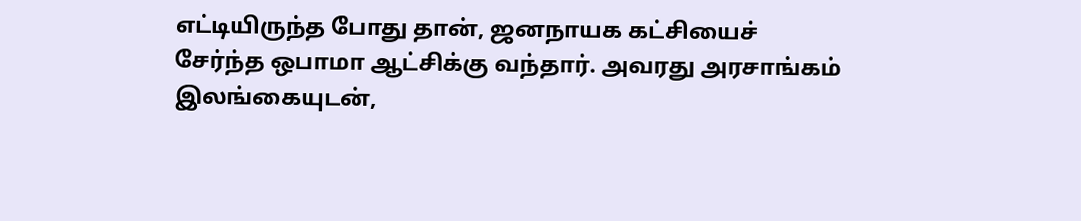எட்டியிருந்த போது தான், ஜனநாயக கட்சியைச் சேர்ந்த ஒபாமா ஆட்சிக்கு வந்தார். அவரது அரசாங்கம் இலங்கையுடன்,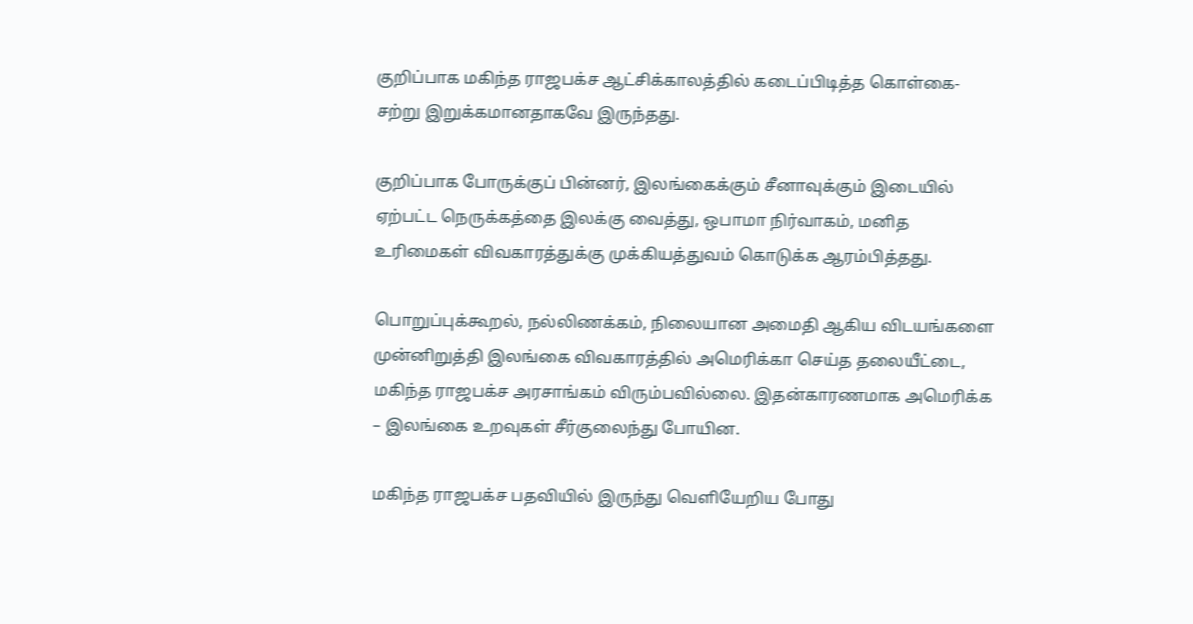குறிப்பாக மகிந்த ராஜபக்ச ஆட்சிக்காலத்தில் கடைப்பிடித்த கொள்கை- சற்று இறுக்கமானதாகவே இருந்தது.

குறிப்பாக போருக்குப் பின்னர், இலங்கைக்கும் சீனாவுக்கும் இடையில் ஏற்பட்ட நெருக்கத்தை இலக்கு வைத்து, ஒபாமா நிர்வாகம், மனித உரிமைகள் விவகாரத்துக்கு முக்கியத்துவம் கொடுக்க ஆரம்பித்தது.

பொறுப்புக்கூறல், நல்லிணக்கம், நிலையான அமைதி ஆகிய விடயங்களை முன்னிறுத்தி இலங்கை விவகாரத்தில் அமெரிக்கா செய்த தலையீட்டை, மகிந்த ராஜபக்ச அரசாங்கம் விரும்பவில்லை. இதன்காரணமாக அமெரிக்க – இலங்கை உறவுகள் சீர்குலைந்து போயின.

மகிந்த ராஜபக்ச பதவியில் இருந்து வெளியேறிய போது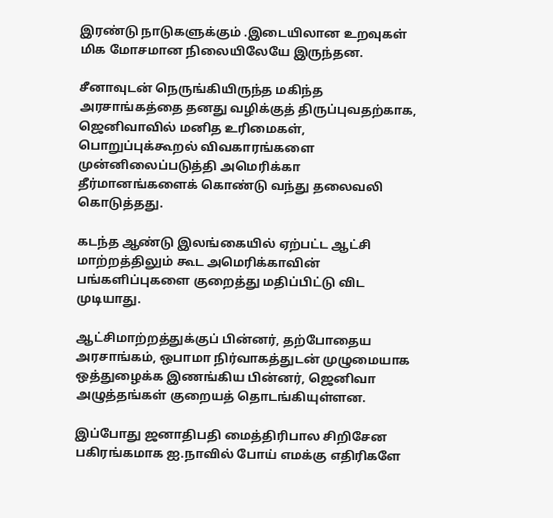இரண்டு நாடுகளுக்கும் .இடையிலான உறவுகள் மிக மோசமான நிலையிலேயே இருந்தன.

சீனாவுடன் நெருங்கியிருந்த மகிந்த அரசாங்கத்தை தனது வழிக்குத் திருப்புவதற்காக, ஜெனிவாவில் மனித உரிமைகள், பொறுப்புக்கூறல் விவகாரங்களை முன்னிலைப்படுத்தி அமெரிக்கா தீர்மானங்களைக் கொண்டு வந்து தலைவலி கொடுத்தது.

கடந்த ஆண்டு இலங்கையில் ஏற்பட்ட ஆட்சி மாற்றத்திலும் கூட அமெரிக்காவின் பங்களிப்புகளை குறைத்து மதிப்பிட்டு விட முடியாது.

ஆட்சிமாற்றத்துக்குப் பின்னர், தற்போதைய அரசாங்கம், ஒபாமா நிர்வாகத்துடன் முழுமையாக ஒத்துழைக்க இணங்கிய பின்னர், ஜெனிவா அழுத்தங்கள் குறையத் தொடங்கியுள்ளன.

இப்போது ஜனாதிபதி மைத்திரிபால சிறிசேன பகிரங்கமாக ஐ.நாவில் போய் எமக்கு எதிரிகளே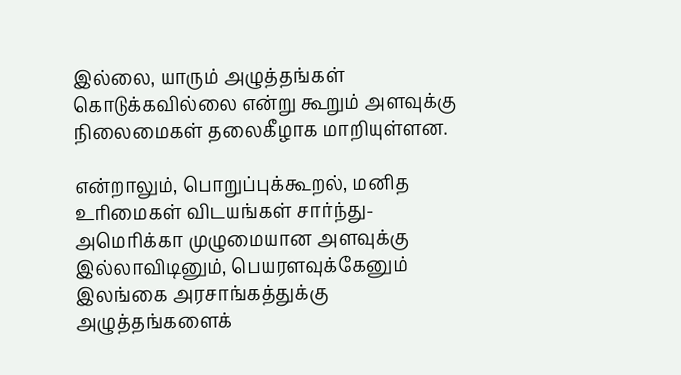இல்லை, யாரும் அழுத்தங்கள் கொடுக்கவில்லை என்று கூறும் அளவுக்கு நிலைமைகள் தலைகீழாக மாறியுள்ளன.

என்றாலும், பொறுப்புக்கூறல், மனித உரிமைகள் விடயங்கள் சார்ந்து- அமெரிக்கா முழுமையான அளவுக்கு இல்லாவிடினும், பெயரளவுக்கேனும் இலங்கை அரசாங்கத்துக்கு அழுத்தங்களைக்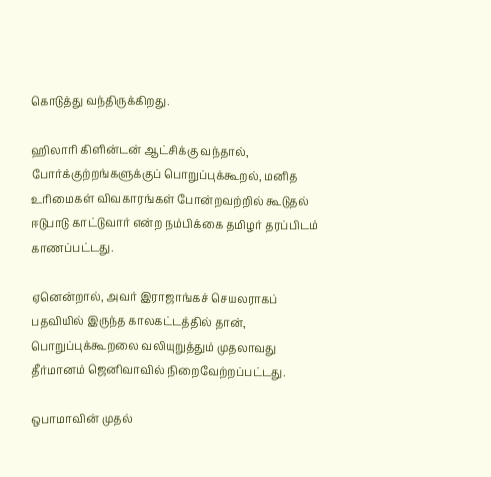கொடுத்து வந்திருக்கிறது.

ஹிலாரி கிளின்டன் ஆட்சிக்கு வந்தால், போர்க்குற்றங்களுக்குப் பொறுப்புக்கூறல், மனித உரிமைகள் விவகாரங்கள் போன்றவற்றில் கூடுதல் ஈடுபாடு காட்டுவார் என்ற நம்பிக்கை தமிழர் தரப்பிடம் காணப்பட்டது.

ஏனென்றால், அவர் இராஜாங்கச் செயலராகப் பதவியில் இருந்த காலகட்டத்தில் தான், பொறுப்புக்கூறலை வலியுறுத்தும் முதலாவது தீர்மானம் ஜெனிவாவில் நிறைவேற்றப்பட்டது.

ஒபாமாவின் முதல்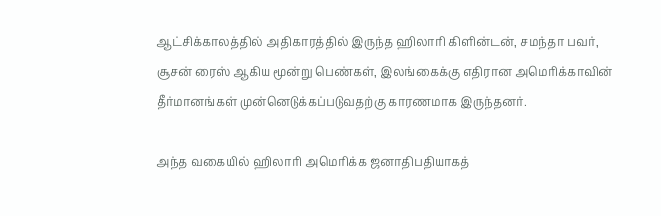ஆட்சிக்காலத்தில் அதிகாரத்தில் இருந்த ஹிலாரி கிளின்டன், சமந்தா பவர், சூசன் ரைஸ் ஆகிய மூன்று பெண்கள், இலங்கைக்கு எதிரான அமெரிக்காவின் தீர்மானங்கள் முன்னெடுக்கப்படுவதற்கு காரணமாக இருந்தனர்.

அந்த வகையில் ஹிலாரி அமெரிக்க ஜனாதிபதியாகத்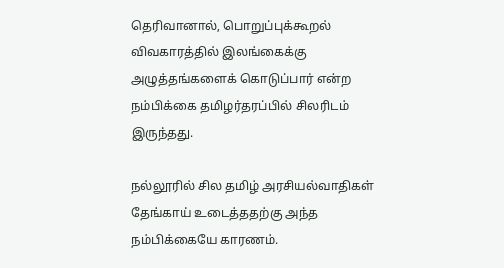தெரிவானால், பொறுப்புக்கூறல் விவகாரத்தில் இலங்கைக்கு அழுத்தங்களைக் கொடுப்பார் என்ற நம்பிக்கை தமிழர்தரப்பில் சிலரிடம் இருந்தது.

நல்லூரில் சில தமிழ் அரசியல்வாதிகள் தேங்காய் உடைத்ததற்கு அந்த நம்பிக்கையே காரணம்.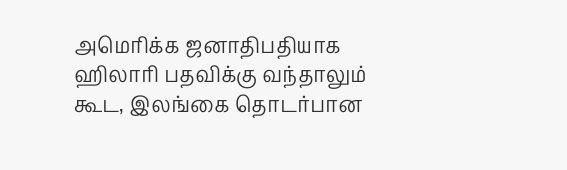அமெரிக்க ஜனாதிபதியாக ஹிலாரி பதவிக்கு வந்தாலும் கூட, இலங்கை தொடர்பான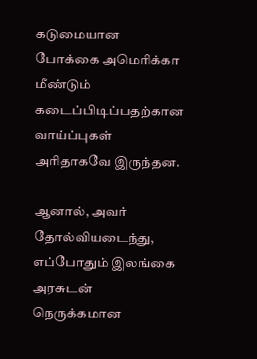கடுமையான போக்கை அமெரிக்கா மீண்டும் கடைப்பிடிப்பதற்கான வாய்ப்புகள் அரிதாகவே இருந்தன.

ஆனால், அவர் தோல்வியடைந்து, எப்போதும் இலங்கை அரசுடன் நெருக்கமான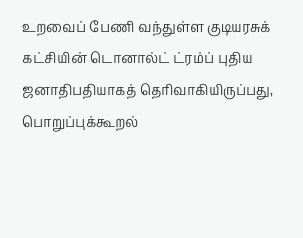உறவைப் பேணி வந்துள்ள குடியரசுக் கட்சியின் டொனால்ட் ட்ரம்ப் புதிய ஜனாதிபதியாகத் தெரிவாகியிருப்பது, பொறுப்புக்கூறல்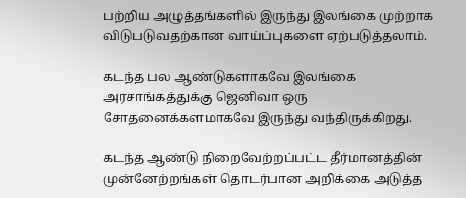பற்றிய அழுத்தங்களில் இருந்து இலங்கை முற்றாக விடுபடுவதற்கான வாய்ப்புகளை ஏற்படுத்தலாம்.

கடந்த பல ஆண்டுகளாகவே இலங்கை அரசாங்கத்துக்கு ஜெனிவா ஒரு சோதனைக்களமாகவே இருந்து வந்திருக்கிறது.

கடந்த ஆண்டு நிறைவேற்றப்பட்ட தீர்மானத்தின் முன்னேற்றங்கள் தொடர்பான அறிக்கை அடுத்த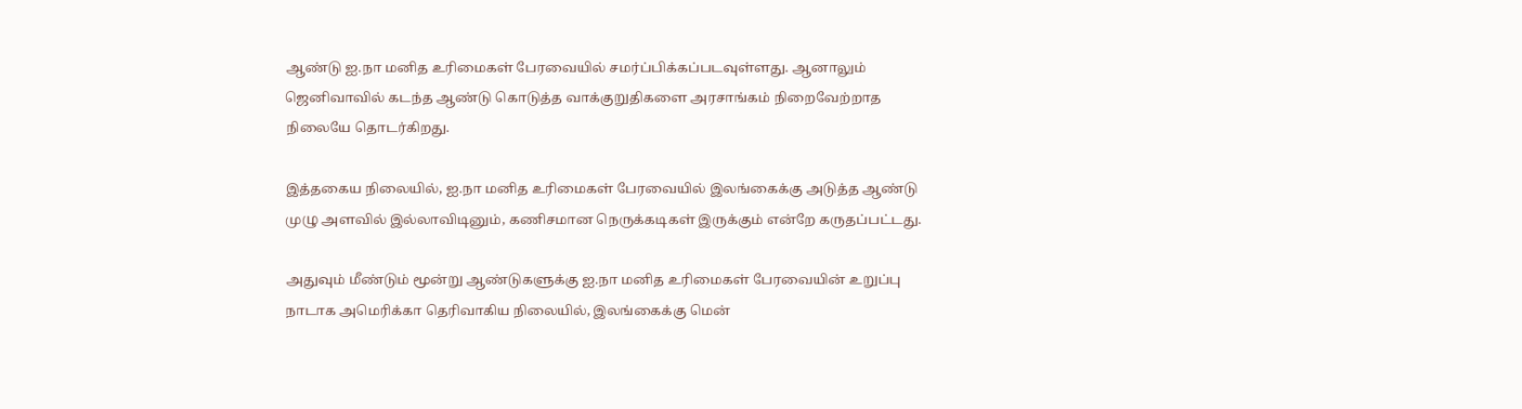ஆண்டு ஐ.நா மனித உரிமைகள் பேரவையில் சமர்ப்பிக்கப்படவுள்ளது. ஆனாலும் ஜெனிவாவில் கடந்த ஆண்டு கொடுத்த வாக்குறுதிகளை அரசாங்கம் நிறைவேற்றாத நிலையே தொடர்கிறது.

இத்தகைய நிலையில், ஐ.நா மனித உரிமைகள் பேரவையில் இலங்கைக்கு அடுத்த ஆண்டு முழு அளவில் இல்லாவிடினும், கணிசமான நெருக்கடிகள் இருக்கும் என்றே கருதப்பட்டது.

அதுவும் மீண்டும் மூன்று ஆண்டுகளுக்கு ஐ.நா மனித உரிமைகள் பேரவையின் உறுப்பு நாடாக அமெரிக்கா தெரிவாகிய நிலையில், இலங்கைக்கு மென்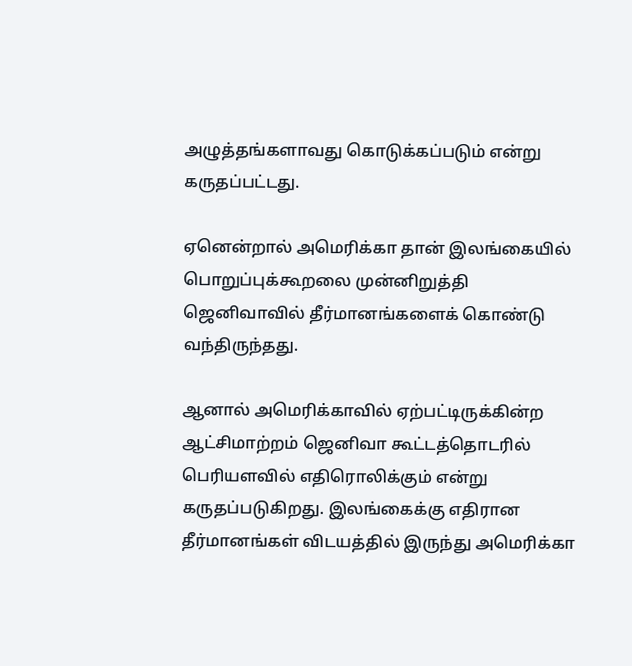அழுத்தங்களாவது கொடுக்கப்படும் என்று கருதப்பட்டது.

ஏனென்றால் அமெரிக்கா தான் இலங்கையில் பொறுப்புக்கூறலை முன்னிறுத்தி ஜெனிவாவில் தீர்மானங்களைக் கொண்டு வந்திருந்தது.

ஆனால் அமெரிக்காவில் ஏற்பட்டிருக்கின்ற ஆட்சிமாற்றம் ஜெனிவா கூட்டத்தொடரில் பெரியளவில் எதிரொலிக்கும் என்று கருதப்படுகிறது. இலங்கைக்கு எதிரான தீர்மானங்கள் விடயத்தில் இருந்து அமெரிக்கா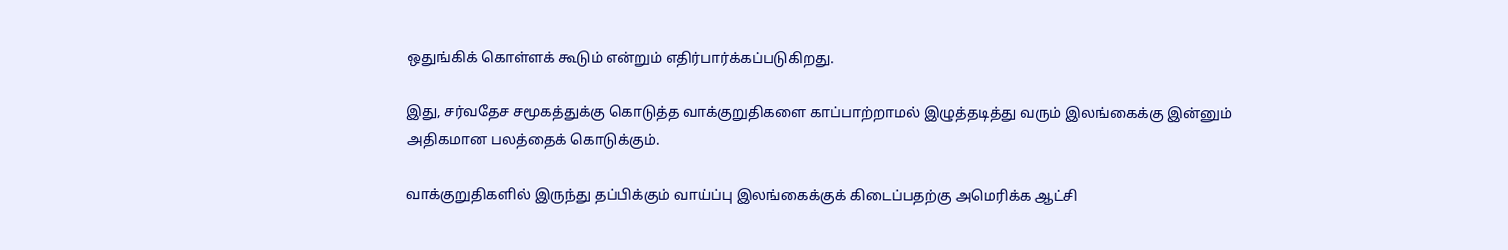ஒதுங்கிக் கொள்ளக் கூடும் என்றும் எதிர்பார்க்கப்படுகிறது.

இது, சர்வதேச சமூகத்துக்கு கொடுத்த வாக்குறுதிகளை காப்பாற்றாமல் இழுத்தடித்து வரும் இலங்கைக்கு இன்னும் அதிகமான பலத்தைக் கொடுக்கும்.

வாக்குறுதிகளில் இருந்து தப்பிக்கும் வாய்ப்பு இலங்கைக்குக் கிடைப்பதற்கு அமெரிக்க ஆட்சி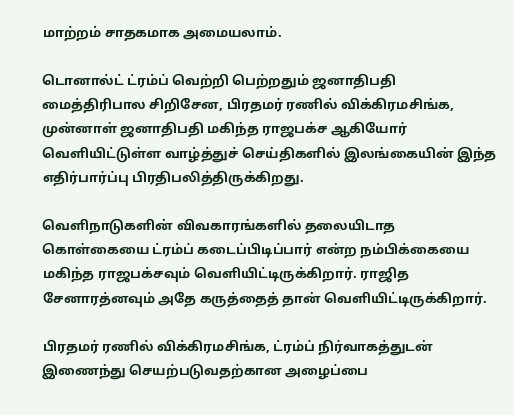மாற்றம் சாதகமாக அமையலாம்.

டொனால்ட் ட்ரம்ப் வெற்றி பெற்றதும் ஜனாதிபதி மைத்திரிபால சிறிசேன, பிரதமர் ரணில் விக்கிரமசிங்க, முன்னாள் ஜனாதிபதி மகிந்த ராஜபக்ச ஆகியோர் வெளியிட்டுள்ள வாழ்த்துச் செய்திகளில் இலங்கையின் இந்த எதிர்பார்ப்பு பிரதிபலித்திருக்கிறது.

வெளிநாடுகளின் விவகாரங்களில் தலையிடாத கொள்கையை ட்ரம்ப் கடைப்பிடிப்பார் என்ற நம்பிக்கையை மகிந்த ராஜபக்சவும் வெளியிட்டிருக்கிறார். ராஜித சேனாரத்னவும் அதே கருத்தைத் தான் வெளியிட்டிருக்கிறார்.

பிரதமர் ரணில் விக்கிரமசிங்க, ட்ரம்ப் நிர்வாகத்துடன் இணைந்து செயற்படுவதற்கான அழைப்பை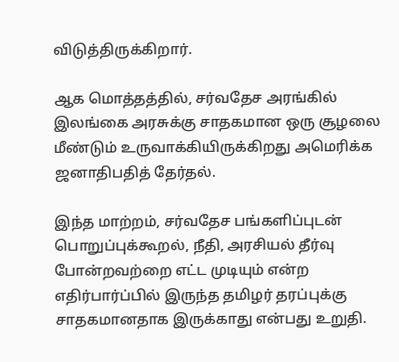விடுத்திருக்கிறார்.

ஆக மொத்தத்தில், சர்வதேச அரங்கில் இலங்கை அரசுக்கு சாதகமான ஒரு சூழலை மீண்டும் உருவாக்கியிருக்கிறது அமெரிக்க ஜனாதிபதித் தேர்தல்.

இந்த மாற்றம், சர்வதேச பங்களிப்புடன் பொறுப்புக்கூறல், நீதி, அரசியல் தீர்வு போன்றவற்றை எட்ட முடியும் என்ற எதிர்பார்ப்பில் இருந்த தமிழர் தரப்புக்கு சாதகமானதாக இருக்காது என்பது உறுதி.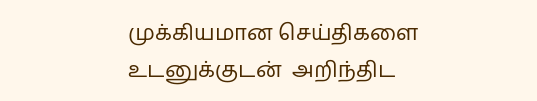முக்கியமான செய்திகளை உடனுக்குடன்  அறிந்திட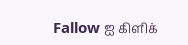Fallow ஐ கிளிக்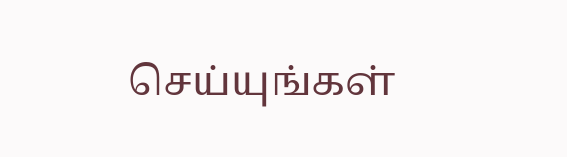செய்யுங்கள்